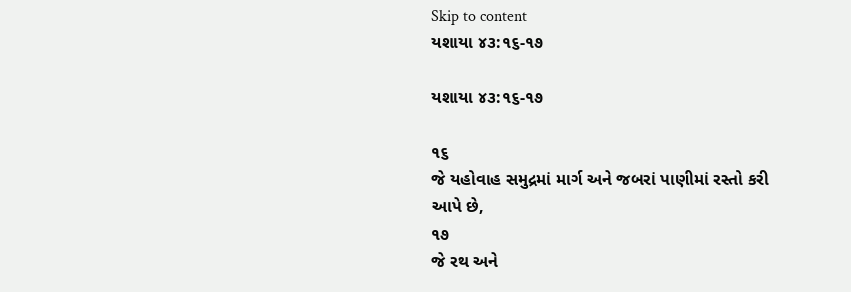Skip to content
યશાયા ૪૩:૧૬-૧૭

યશાયા ૪૩:૧૬-૧૭

૧૬
જે યહોવાહ સમુદ્રમાં માર્ગ અને જબરાં પાણીમાં રસ્તો કરી આપે છે,
૧૭
જે રથ અને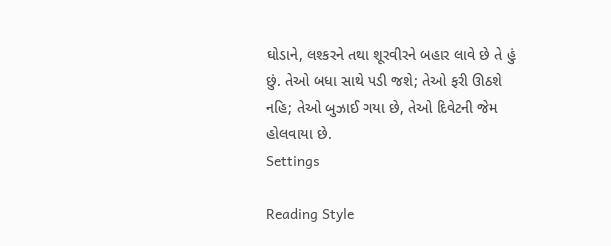ઘોડાને, લશ્કરને તથા શૂરવીરને બહાર લાવે છે તે હું છું. તેઓ બધા સાથે પડી જશે; તેઓ ફરી ઊઠશે નહિ; તેઓ બુઝાઈ ગયા છે, તેઓ દિવેટની જેમ હોલવાયા છે.
Settings

Reading Style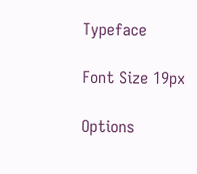Typeface

Font Size 19px

Options